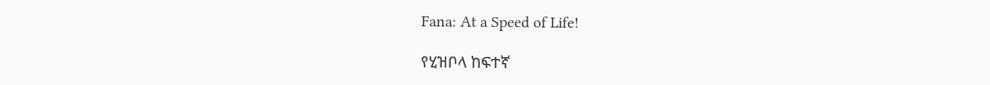Fana: At a Speed of Life!

የሂዝቦላ ከፍተኛ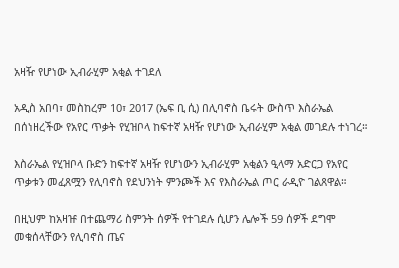አዛዥ የሆነው ኢብራሂም አቂል ተገደለ

አዲስ አበባ፣ መስከረም 10፣ 2017 (ኤፍ ቢ ሲ) በሊባኖስ ቤሩት ውስጥ እስራኤል በሰነዘረችው የአየር ጥቃት የሂዝቦላ ከፍተኛ አዛዥ የሆነው ኢብራሂም አቂል መገደሉ ተነገረ።

እስራኤል የሂዝቦላ ቡድን ከፍተኛ አዛዥ የሆነውን ኢብራሂም አቂልን ዒላማ አድርጋ የአየር ጥቃቱን መፈጸሟን የሊባኖስ የደህንነት ምንጮች እና የእስራኤል ጦር ራዲዮ ገልጸዋል።

በዚህም ከአዛዡ በተጨማሪ ስምንት ሰዎች የተገደሉ ሲሆን ሌሎች 59 ሰዎች ደግሞ መቁሰላቸውን የሊባኖስ ጤና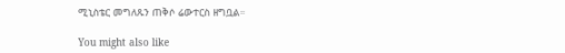ሚኒስቴር መግለጹን ጠቅሶ ሬውተርስ ዘግቧል።

You might also like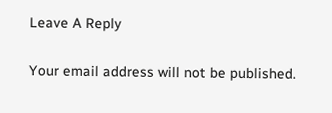Leave A Reply

Your email address will not be published.